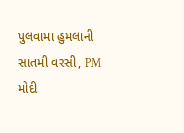પુલવામા હુમલાની સાતમી વરસી, PM મોદી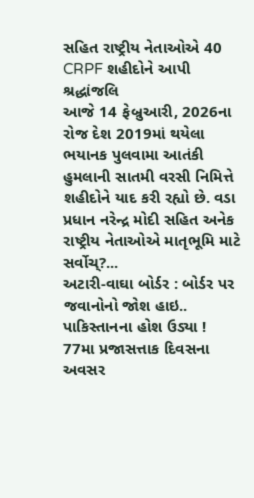સહિત રાષ્ટ્રીય નેતાઓએ 40 CRPF શહીદોને આપી શ્રદ્ધાંજલિ
આજે 14 ફેબ્રુઆરી, 2026ના રોજ દેશ 2019માં થયેલા ભયાનક પુલવામા આતંકી હુમલાની સાતમી વરસી નિમિત્તે શહીદોને યાદ કરી રહ્યો છે. વડા પ્રધાન નરેન્દ્ર મોદી સહિત અનેક રાષ્ટ્રીય નેતાઓએ માતૃભૂમિ માટે સર્વોચ્?...
અટારી-વાઘા બોર્ડર : બોર્ડર પર જવાનોનો જોશ હાઇ.. પાકિસ્તાનના હોશ ઉડ્યા !
77મા પ્રજાસત્તાક દિવસના અવસર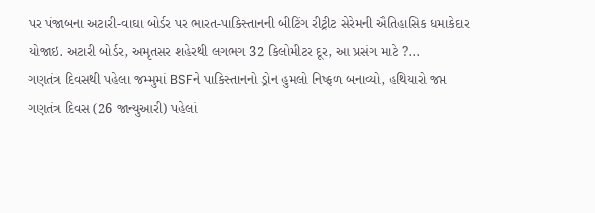પર પંજાબના અટારી-વાઘા બોર્ડર પર ભારત-પાકિસ્તાનની બીટિંગ રીટ્રીટ સેરેમની ઐતિહાસિક ધમાકેદાર યોજાઇ. અટારી બોર્ડર, અમૃતસર શહેરથી લગભગ 32 કિલોમીટર દૂર, આ પ્રસંગ માટે ?...
ગણતંત્ર દિવસથી પહેલા જમ્મુમાં BSFને પાકિસ્તાનનો ડ્રોન હુમલો નિષ્ફળ બનાવ્યો, હથિયારો જપ્ત
ગણતંત્ર દિવસ (26 જાન્યુઆરી) પહેલાં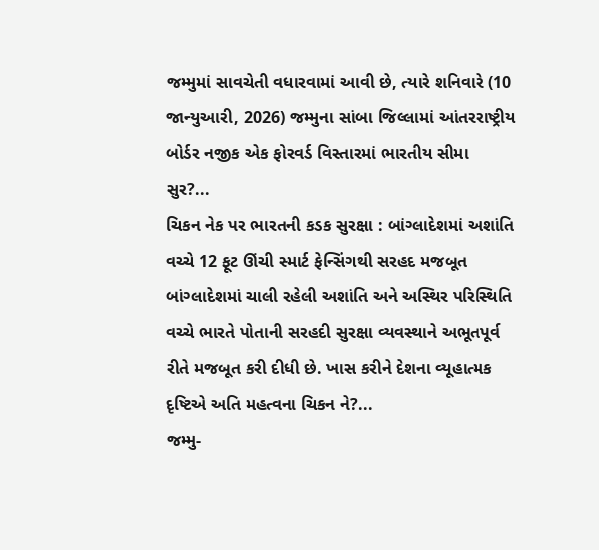જમ્મુમાં સાવચેતી વધારવામાં આવી છે, ત્યારે શનિવારે (10 જાન્યુઆરી, 2026) જમ્મુના સાંબા જિલ્લામાં આંતરરાષ્ટ્રીય બોર્ડર નજીક એક ફોરવર્ડ વિસ્તારમાં ભારતીય સીમા સુર?...
ચિકન નેક પર ભારતની કડક સુરક્ષા : બાંગ્લાદેશમાં અશાંતિ વચ્ચે 12 ફૂટ ઊંચી સ્માર્ટ ફેન્સિંગથી સરહદ મજબૂત
બાંગ્લાદેશમાં ચાલી રહેલી અશાંતિ અને અસ્થિર પરિસ્થિતિ વચ્ચે ભારતે પોતાની સરહદી સુરક્ષા વ્યવસ્થાને અભૂતપૂર્વ રીતે મજબૂત કરી દીધી છે. ખાસ કરીને દેશના વ્યૂહાત્મક દૃષ્ટિએ અતિ મહત્વના ચિકન ને?...
જમ્મુ-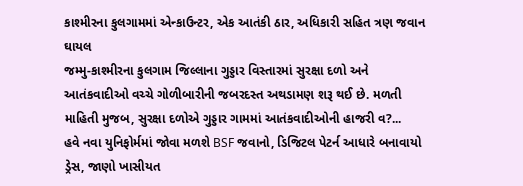કાશ્મીરના કુલગામમાં એન્કાઉન્ટર, એક આતંકી ઠાર, અધિકારી સહિત ત્રણ જવાન ઘાયલ
જમ્મુ-કાશ્મીરના કુલગામ જિલ્લાના ગુડ્ડાર વિસ્તારમાં સુરક્ષા દળો અને આતંકવાદીઓ વચ્ચે ગોળીબારીની જબરદસ્ત અથડામણ શરૂ થઈ છે. મળતી માહિતી મુજબ, સુરક્ષા દળોએ ગુડ્ડાર ગામમાં આતંકવાદીઓની હાજરી વ?...
હવે નવા યુનિફોર્મમાં જોવા મળશે BSF જવાનો, ડિજિટલ પેટર્ન આધારે બનાવાયો ડ્રેસ, જાણો ખાસીયત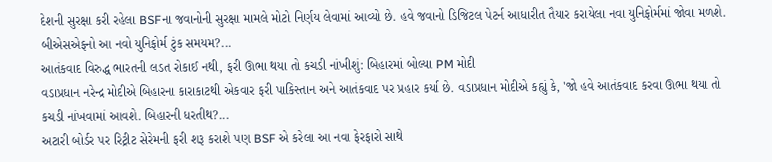દેશની સુરક્ષા કરી રહેલા BSFના જવાનોની સુરક્ષા મામલે મોટો નિર્ણય લેવામાં આવ્યો છે. હવે જવાનો ડિજિટલ પેટર્ન આધારીત તૈયાર કરાયેલા નવા યુનિફોર્મમાં જોવા મળશે. બીએસએફનો આ નવો યુનિફોર્મ ટુંક સમયમ?...
આતંકવાદ વિરુદ્ધ ભારતની લડત રોકાઈ નથી, ફરી ઊભા થયા તો કચડી નાંખીશું: બિહારમાં બોલ્યા PM મોદી
વડાપ્રધાન નરેન્દ્ર મોદીએ બિહારના કારાકાટથી એકવાર ફરી પાકિસ્તાન અને આતંકવાદ પર પ્રહાર કર્યા છે. વડાપ્રધાન મોદીએ કહ્યું કે, 'જો હવે આતંકવાદ કરવા ઊભા થયા તો કચડી નાંખવામાં આવશે. બિહારની ધરતીથ?...
અટારી બોર્ડર પર રિટ્રીટ સેરેમની ફરી શરૂ કરાશે પણ BSF એ કરેલા આ નવા ફેરફારો સાથે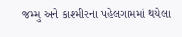જમ્મુ અને કાશ્મીરના પહેલગામમાં થયેલા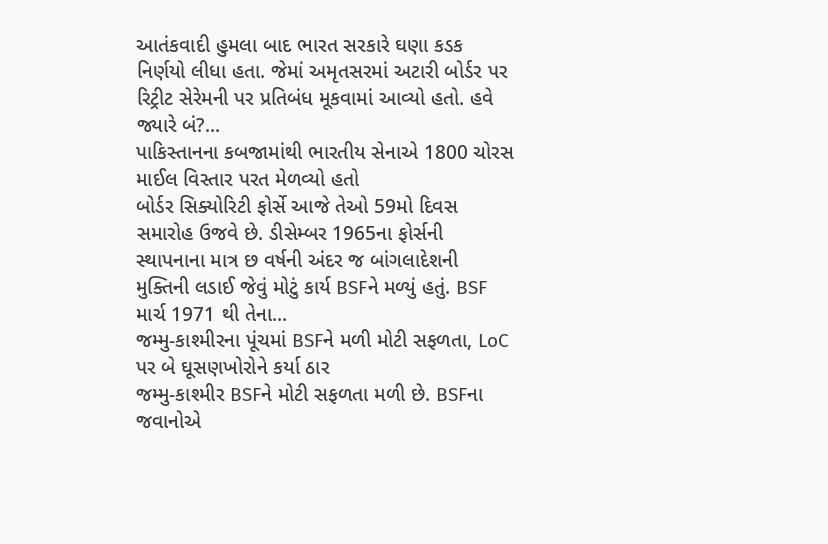આતંકવાદી હુમલા બાદ ભારત સરકારે ઘણા કડક નિર્ણયો લીધા હતા. જેમાં અમૃતસરમાં અટારી બોર્ડર પર રિટ્રીટ સેરેમની પર પ્રતિબંધ મૂકવામાં આવ્યો હતો. હવે જ્યારે બં?...
પાકિસ્તાનના કબજામાંથી ભારતીય સેનાએ 1800 ચોરસ માઈલ વિસ્તાર પરત મેળવ્યો હતો
બોર્ડર સિક્યોરિટી ફોર્સે આજે તેઓ 59મો દિવસ સમારોહ ઉજવે છે. ડીસેમ્બર 1965ના ફોર્સની સ્થાપનાના માત્ર છ વર્ષની અંદર જ બાંગલાદેશની મુક્તિની લડાઈ જેવું મોટું કાર્ય BSFને મળ્યું હતું. BSF માર્ચ 1971 થી તેના...
જમ્મુ-કાશ્મીરના પૂંચમાં BSFને મળી મોટી સફળતા, LoC પર બે ઘૂસણખોરોને કર્યા ઠાર
જમ્મુ-કાશ્મીર BSFને મોટી સફળતા મળી છે. BSFના જવાનોએ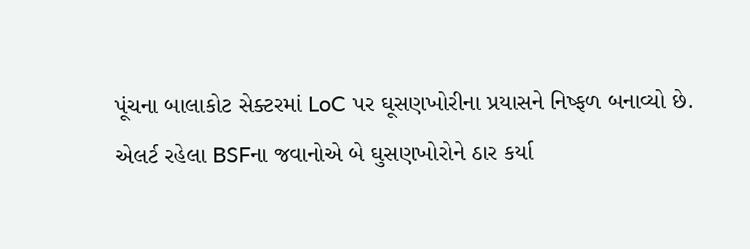પૂંચના બાલાકોટ સેક્ટરમાં LoC પર ઘૂસણખોરીના પ્રયાસને નિષ્ફળ બનાવ્યો છે. એલર્ટ રહેલા BSFના જવાનોએ બે ઘુસણખોરોને ઠાર કર્યા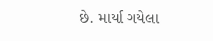છે. માર્યા ગયેલા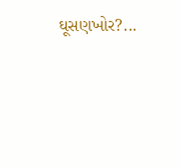ઘૂસણખોર?...